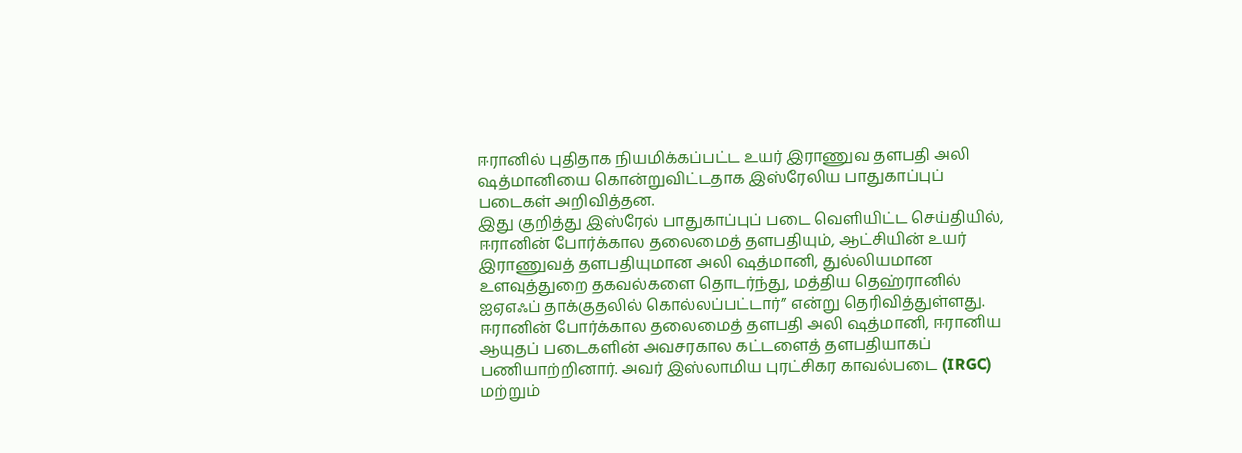ஈரானில் புதிதாக நியமிக்கப்பட்ட உயர் இராணுவ தளபதி அலி ஷத்மானியை கொன்றுவிட்டதாக இஸ்ரேலிய பாதுகாப்புப் படைகள் அறிவித்தன.
இது குறித்து இஸ்ரேல் பாதுகாப்புப் படை வெளியிட்ட செய்தியில், ஈரானின் போர்க்கால தலைமைத் தளபதியும், ஆட்சியின் உயர் இராணுவத் தளபதியுமான அலி ஷத்மானி, துல்லியமான உளவுத்துறை தகவல்களை தொடர்ந்து, மத்திய தெஹ்ரானில் ஐஏஎஃப் தாக்குதலில் கொல்லப்பட்டார்” என்று தெரிவித்துள்ளது.
ஈரானின் போர்க்கால தலைமைத் தளபதி அலி ஷத்மானி, ஈரானிய ஆயுதப் படைகளின் அவசரகால கட்டளைத் தளபதியாகப் பணியாற்றினார். அவர் இஸ்லாமிய புரட்சிகர காவல்படை (IRGC) மற்றும்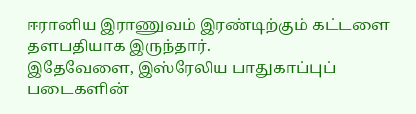ஈரானிய இராணுவம் இரண்டிற்கும் கட்டளை தளபதியாக இருந்தார்.
இதேவேளை, இஸ்ரேலிய பாதுகாப்புப் படைகளின்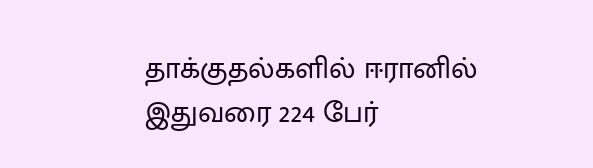தாக்குதல்களில் ஈரானில் இதுவரை 224 பேர்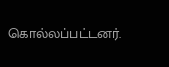கொல்லப்பட்டனர்.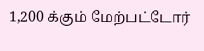1,200 க்கும் மேற்பட்டோர்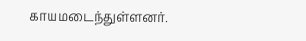காயமடைந்துள்ளனர்.